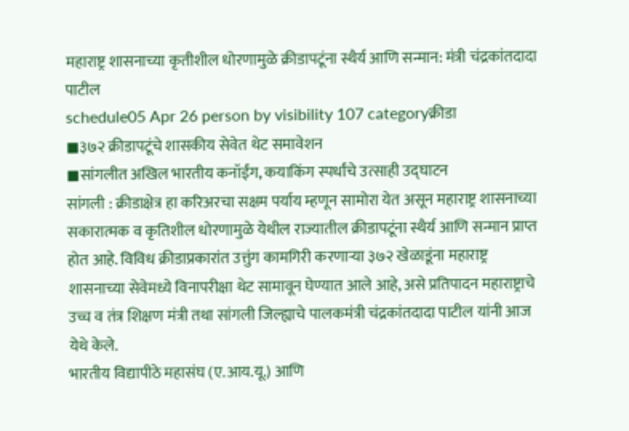महाराष्ट्र शासनाच्या कृतीशील धोरणामुळे क्रीडापटूंना स्थैर्य आणि सन्मान: मंत्री चंद्रकांतदादा पाटील
schedule05 Apr 26 person by visibility 107 categoryक्रीडा
◼३७२ क्रीडापटूंचे शासकीय सेवेत थेट समावेशन
◼सांगलीत अखिल भारतीय कनॉईंग, कयाकिंग स्पर्धांचे उत्साही उद्घाटन
सांगली : क्रीडाक्षेत्र हा करिअरचा सक्षम पर्याय म्हणून सामोरा येत असून महाराष्ट्र शासनाच्या सकारात्मक व कृतिशील धोरणामुळे येथील राज्यातील क्रीडापटूंना स्थैर्य आणि सन्मान प्राप्त होत आहे. विविध क्रीडाप्रकारांत उत्तुंग कामगिरी करणाऱ्या ३७२ खेळाडूंना महाराष्ट्र शासनाच्या सेवेमध्ये विनापरीक्षा थेट सामावून घेण्यात आले आहे, असे प्रतिपादन महाराष्ट्राचे उच्च व तंत्र शिक्षण मंत्री तथा सांगली जिल्ह्याचे पालकमंत्री चंद्रकांतदादा पाटील यांनी आज येथे केले.
भारतीय विद्यापीठे महासंघ (ए.आय.यू.) आणि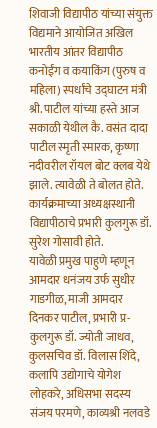शिवाजी विद्यापीठ यांच्या संयुक्त विद्यमाने आयोजित अखिल भारतीय आंतर विद्यापीठ कनोईंग व कयाकिंग (पुरुष व महिला) स्पर्धांचे उद्घाटन मंत्री श्री. पाटील यांच्या हस्ते आज सकाळी येथील कै. वसंत दादा पाटील स्मृती स्मारक, कृष्णा नदीवरील रॉयल बोट क्लब येथे झाले. त्यावेळी ते बोलत होते. कार्यक्रमाच्या अध्यक्षस्थानी विद्यापीठाचे प्रभारी कुलगुरू डॉ. सुरेश गोसावी होते.
यावेळी प्रमुख पाहुणे म्हणून आमदार धनंजय उर्फ सुधीर गाडगीळ, माजी आमदार दिनकर पाटील, प्रभारी प्र-कुलगुरू डॉ. ज्योती जाधव, कुलसचिव डॉ. विलास शिंदे, कलापि उद्योगाचे योगेश लोहकरे, अधिसभा सदस्य संजय परमणे, काव्यश्री नलवडे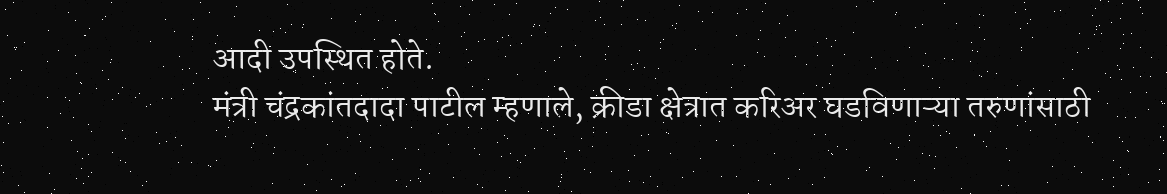आदी उपस्थित होते.
मंत्री चंद्रकांतदादा पाटील म्हणाले, क्रीडा क्षेत्रात करिअर घडविणाऱ्या तरुणांसाठी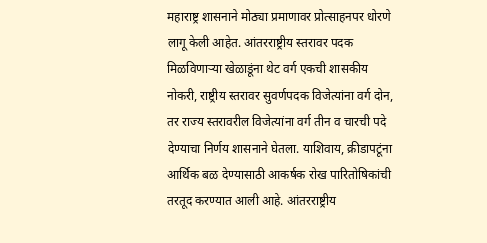महाराष्ट्र शासनाने मोठ्या प्रमाणावर प्रोत्साहनपर धोरणे लागू केली आहेत. आंतरराष्ट्रीय स्तरावर पदक मिळविणाऱ्या खेळाडूंना थेट वर्ग एकची शासकीय नोकरी, राष्ट्रीय स्तरावर सुवर्णपदक विजेत्यांना वर्ग दोन, तर राज्य स्तरावरील विजेत्यांना वर्ग तीन व चारची पदे देण्याचा निर्णय शासनाने घेतला. याशिवाय, क्रीडापटूंना आर्थिक बळ देण्यासाठी आकर्षक रोख पारितोषिकांची तरतूद करण्यात आली आहे. आंतरराष्ट्रीय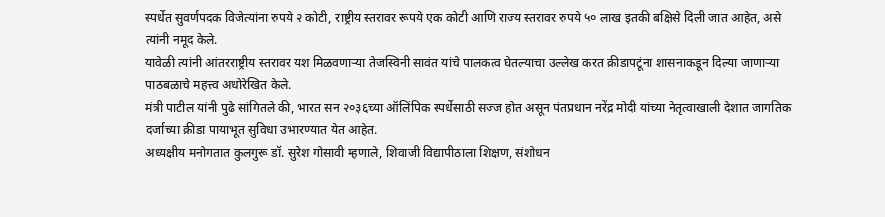स्पर्धेत सुवर्णपदक विजेत्यांना रुपये २ कोटी, राष्ट्रीय स्तरावर रूपये एक कोटी आणि राज्य स्तरावर रुपये ५० लाख इतकी बक्षिसे दिली जात आहेत, असे त्यांनी नमूद केले.
यावेळी त्यांनी आंतरराष्ट्रीय स्तरावर यश मिळवणाऱ्या तेजस्विनी सावंत यांचे पालकत्व घेतल्याचा उल्लेख करत क्रीडापटूंना शासनाकडून दिल्या जाणाऱ्या पाठबळाचे महत्त्व अधोरेखित केले.
मंत्री पाटील यांनी पुढे सांगितले की, भारत सन २०३६च्या ऑलिंपिक स्पर्धेसाठी सज्ज होत असून पंतप्रधान नरेंद्र मोदी यांच्या नेतृत्वाखाली देशात जागतिक दर्जाच्या क्रीडा पायाभूत सुविधा उभारण्यात येत आहेत.
अध्यक्षीय मनोगतात कुलगुरू डॉ. सुरेश गोसावी म्हणाले, शिवाजी विद्यापीठाला शिक्षण, संशोधन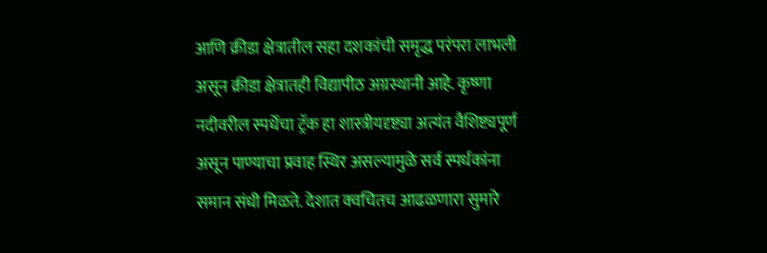आणि क्रीडा क्षेत्रातील सहा दशकांची समृद्ध परंपरा लाभली असून क्रीडा क्षेत्रातही विद्यापीठ अग्रस्थानी आहे. कृष्णा नदीवरील स्पर्धेचा ट्रॅक हा शास्त्रीयदृष्ट्या अत्यंत वैशिष्ट्यपूर्ण असून पाण्याचा प्रवाह स्थिर असल्यामुळे सर्व स्पर्धकांना समान संधी मिळते. देशात क्वचितच आढळणारा सुमारे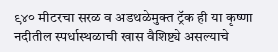९४० मीटरचा सरळ व अडथळेमुक्त ट्रॅक ही या कृष्णा नदीतील स्पर्धास्थळाची खास वैशिष्ट्ये असल्याचे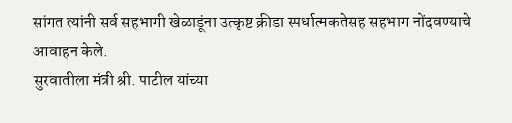सांगत त्यांनी सर्व सहभागी खेळाडूंना उत्कृष्ट क्रीडा स्पर्धात्मकतेसह सहभाग नोंदवण्याचे आवाहन केले.
सुरवातीला मंत्री श्री. पाटील यांच्या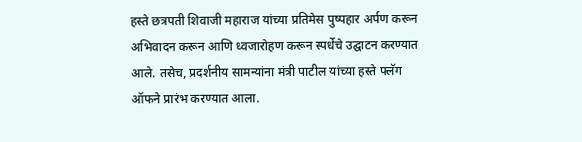हस्ते छत्रपती शिवाजी महाराज यांच्या प्रतिमेस पुष्पहार अर्पण करून अभिवादन करून आणि ध्वजारोहण करून स्पर्धेचे उद्घाटन करण्यात आले. तसेच, प्रदर्शनीय सामन्यांना मंत्री पाटील यांच्या हस्ते फ्लॅग ऑफने प्रारंभ करण्यात आला.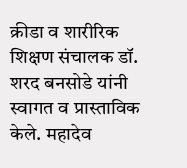क्रीडा व शारीरिक शिक्षण संचालक डॉ. शरद बनसोडे यांनी स्वागत व प्रास्ताविक केले. महादेव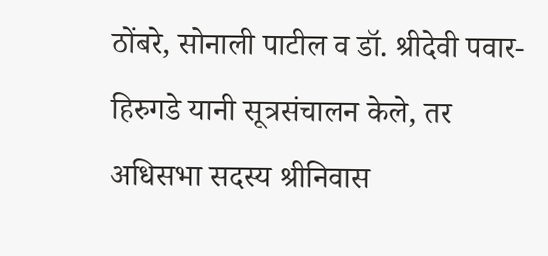ठोंबरे, सोनाली पाटील व डॉ. श्रीदेवी पवार-हिरुगडे यानी सूत्रसंचालन केले, तर अधिसभा सदस्य श्रीनिवास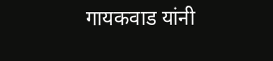गायकवाड यांनी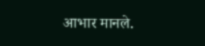आभार मानले.